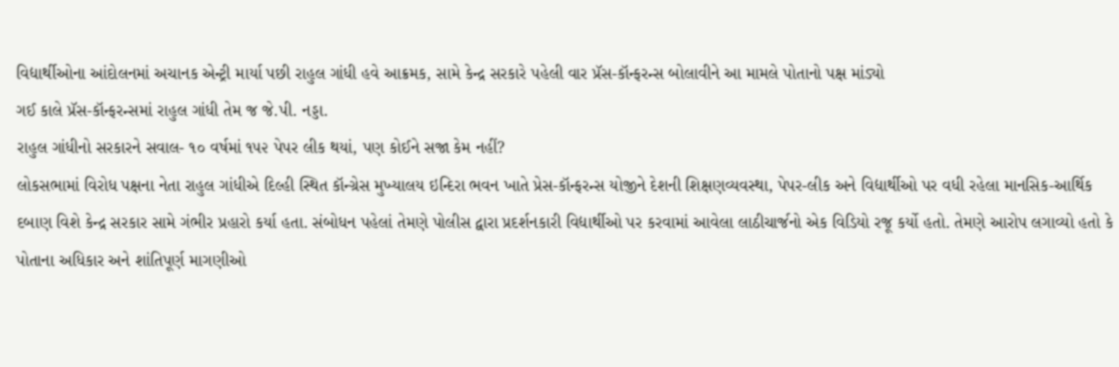વિદ્યાર્થીઓના આંદોલનમાં અચાનક એન્ટ્રી માર્યા પછી રાહુલ ગાંધી હવે આક્રમક, સામે કેન્દ્ર સરકારે પહેલી વાર પ્રૅસ-કૉન્ફરન્સ બોલાવીને આ મામલે પોતાનો પક્ષ માંડ્યો
ગઈ કાલે પ્રૅસ-કૉન્ફરન્સમાં રાહુલ ગાંધી તેમ જ જે.પી. નડ્ડા.
રાહુલ ગાંધીનો સરકારને સવાલ- ૧૦ વર્ષમાં ૧૫૨ પેપર લીક થયાં, પણ કોઈને સજા કેમ નહીં?
લોકસભામાં વિરોધ પક્ષના નેતા રાહુલ ગાંધીએ દિલ્હી સ્થિત કૉન્ગ્રેસ મુખ્યાલય ઇન્દિરા ભવન ખાતે પ્રેસ-કૉન્ફરન્સ યોજીને દેશની શિક્ષણવ્યવસ્થા, પેપર-લીક અને વિદ્યાર્થીઓ પર વધી રહેલા માનસિક-આર્થિક દબાણ વિશે કેન્દ્ર સરકાર સામે ગંભીર પ્રહારો કર્યા હતા. સંબોધન પહેલાં તેમણે પોલીસ દ્વારા પ્રદર્શનકારી વિદ્યાર્થીઓ પર કરવામાં આવેલા લાઠીચાર્જનો એક વિડિયો રજૂ કર્યો હતો. તેમણે આરોપ લગાવ્યો હતો કે પોતાના અધિકાર અને શાંતિપૂર્ણ માગણીઓ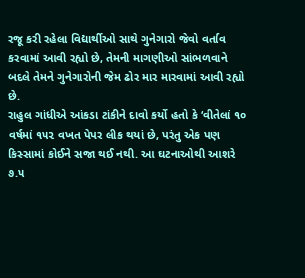રજૂ કરી રહેલા વિદ્યાર્થીઓ સાથે ગુનેગારો જેવો વર્તાવ કરવામાં આવી રહ્યો છે, તેમની માગણીઓ સાંભળવાને બદલે તેમને ગુનેગારોની જેમ ઢોર માર મારવામાં આવી રહ્યો છે.
રાહુલ ગાંધીએ આંકડા ટાંકીને દાવો કર્યો હતો કે ‘વીતેલાં ૧૦ વર્ષમાં ૧૫૨ વખત પેપર લીક થયાં છે, પરંતુ એક પણ કિસ્સામાં કોઈને સજા થઈ નથી. આ ઘટનાઓથી આશરે ૭.૫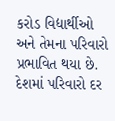કરોડ વિદ્યાર્થીઓ અને તેમના પરિવારો પ્રભાવિત થયા છે. દેશમાં પરિવારો દર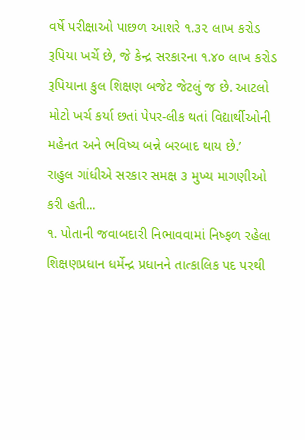વર્ષે પરીક્ષાઓ પાછળ આશરે ૧.૩૨ લાખ કરોડ રૂપિયા ખર્ચે છે, જે કેન્દ્ર સરકારના ૧.૪૦ લાખ કરોડ રૂપિયાના કુલ શિક્ષણ બજેટ જેટલું જ છે. આટલો મોટો ખર્ચ કર્યા છતાં પેપર-લીક થતાં વિદ્યાર્થીઓની મહેનત અને ભવિષ્ય બન્ને બરબાદ થાય છે.’
રાહુલ ગાંધીએ સરકાર સમક્ષ ૩ મુખ્ય માગણીઓ કરી હતી...
૧. પોતાની જવાબદારી નિભાવવામાં નિષ્ફળ રહેલા શિક્ષણપ્રધાન ધર્મેન્દ્ર પ્રધાનને તાત્કાલિક પદ પરથી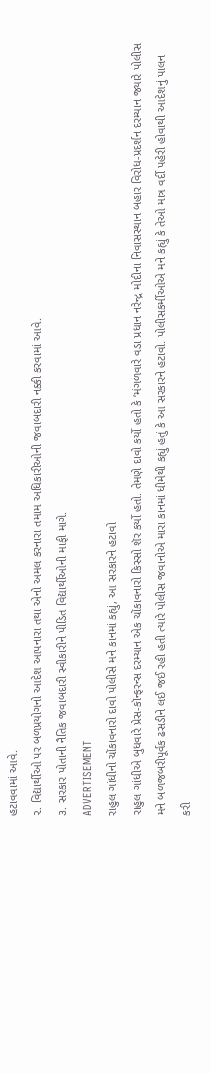હટાવવામાં આવે.
૨. વિદ્યાર્થીઓ પર બળપ્રયોગનો આદેશ આપનારા તથા એનો અમલ કરનારા તમામ અધિકારીઓની જવાબદારી નક્કી કરવામાં આવે.
૩. સરકાર પોતાની નૈતિક જવાબદારી સ્વીકારીને પીડિત વિદ્યાર્થીઓની માફી માગે.
ADVERTISEMENT
રાહુલ ગાંધીનો ચોંકાવનારો દાવો પોલીસે મને કાનમાં કહ્યું, આ સરકારને હટાવો
રાહુલ ગાંધીએ બુધવારે પ્રેસ-કૉન્ફરન્સ દરમ્યાન એક ચોંકાવનારો કિસ્સો શૅર કર્યો હતો. તેમણે દાવો કર્યો હતો કે ‘મંગળવારે વડા પ્રધાન નરેન્દ્ર મોદીના નિવાસસ્થાન બહાર વિરોધ-પ્રદર્શન દરમ્યાન જ્યારે પોલીસ મને બળજબરીપૂર્વક ઢસડીને લઈ જઈ રહી હતી ત્યારે પોલીસ જવાનોએ મારા કાનમાં ધીમેથી કહ્યું હતું કે આ સરકારને હટાવો. પોલીસકર્મીઓએ મને કહ્યું કે તેઓ માત્ર વર્દી પહેરી હોવાથી આદેશનું પાલન કરી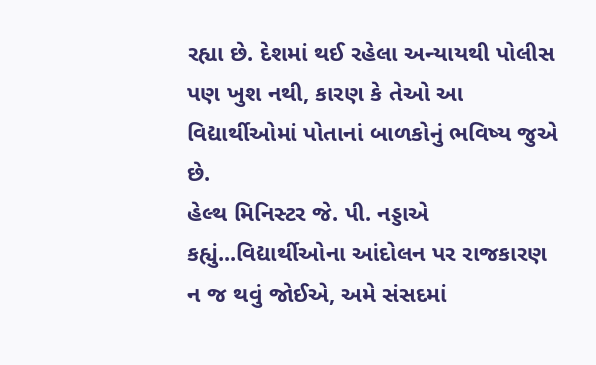રહ્યા છે. દેશમાં થઈ રહેલા અન્યાયથી પોલીસ પણ ખુશ નથી, કારણ કે તેઓ આ વિદ્યાર્થીઓમાં પોતાનાં બાળકોનું ભવિષ્ય જુએ છે.
હેલ્થ મિનિસ્ટર જે. પી. નડ્ડાએ કહ્યું...વિદ્યાર્થીઓના આંદોલન પર રાજકારણ ન જ થવું જોઈએ, અમે સંસદમાં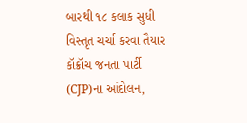બારથી ૧૮ કલાક સુધી વિસ્તૃત ચર્ચા કરવા તૈયાર
કૉક્રૉચ જનતા પાર્ટી (CJP)ના આંદોલન,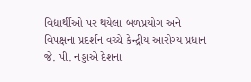વિદ્યાર્થીઓ પર થયેલા બળપ્રયોગ અને વિપક્ષના પ્રદર્શન વચ્ચે કેન્દ્રીય આરોગ્ય પ્રધાન જે. પી. નડ્ડાએ દેશના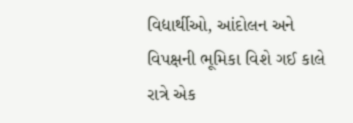વિદ્યાર્થીઓ, આંદોલન અને વિપક્ષની ભૂમિકા વિશે ગઈ કાલે રાત્રે એક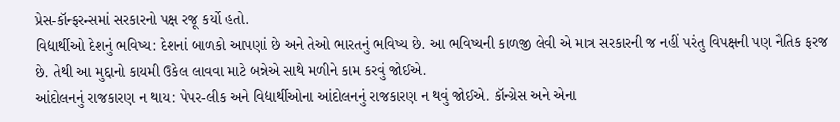પ્રેસ-કૉન્ફરન્સમાં સરકારનો પક્ષ રજૂ કર્યો હતો.
વિદ્યાર્થીઓ દેશનું ભવિષ્ય: દેશનાં બાળકો આપણાં છે અને તેઓ ભારતનું ભવિષ્ય છે. આ ભવિષ્યની કાળજી લેવી એ માત્ર સરકારની જ નહીં પરંતુ વિપક્ષની પણ નૈતિક ફરજ છે. તેથી આ મુદ્દાનો કાયમી ઉકેલ લાવવા માટે બન્નેએ સાથે મળીને કામ કરવું જોઈએ.
આંદોલનનું રાજકારણ ન થાય: પેપર-લીક અને વિદ્યાર્થીઓના આંદોલનનું રાજકારણ ન થવું જોઈએ. કૉન્ગ્રેસ અને એના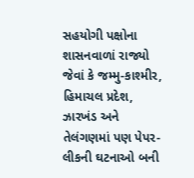સહયોગી પક્ષોના શાસનવાળાં રાજ્યો જેવાં કે જમ્મુ-કાશ્મીર, હિમાચલ પ્રદેશ, ઝારખંડ અને તેલંગણમાં પણ પેપર-લીકની ઘટનાઓ બની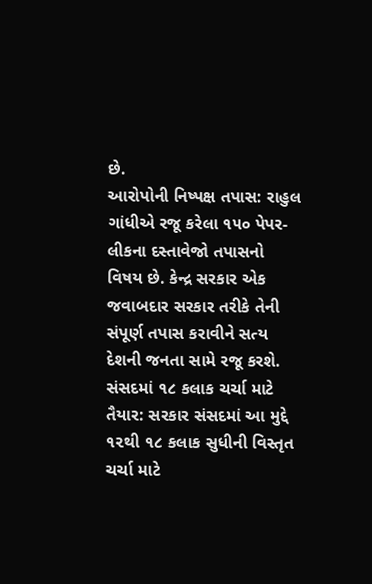છે.
આરોપોની નિષ્પક્ષ તપાસ: રાહુલ ગાંધીએ રજૂ કરેલા ૧૫૦ પેપર-લીકના દસ્તાવેજો તપાસનો વિષય છે. કેન્દ્ર સરકાર એક જવાબદાર સરકાર તરીકે તેની સંપૂર્ણ તપાસ કરાવીને સત્ય દેશની જનતા સામે રજૂ કરશે.
સંસદમાં ૧૮ કલાક ચર્ચા માટે તૈયાર: સરકાર સંસદમાં આ મુદ્દે ૧૨થી ૧૮ કલાક સુધીની વિસ્તૃત ચર્ચા માટે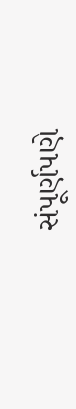સંપૂર્ણપણે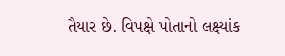તૈયાર છે. વિપક્ષે પોતાનો લક્ષ્યાંક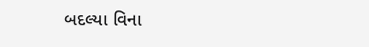બદલ્યા વિના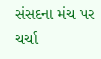સંસદના મંચ પર ચર્ચા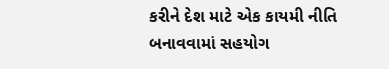કરીને દેશ માટે એક કાયમી નીતિ બનાવવામાં સહયોગ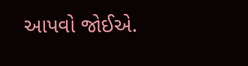આપવો જોઈએ.